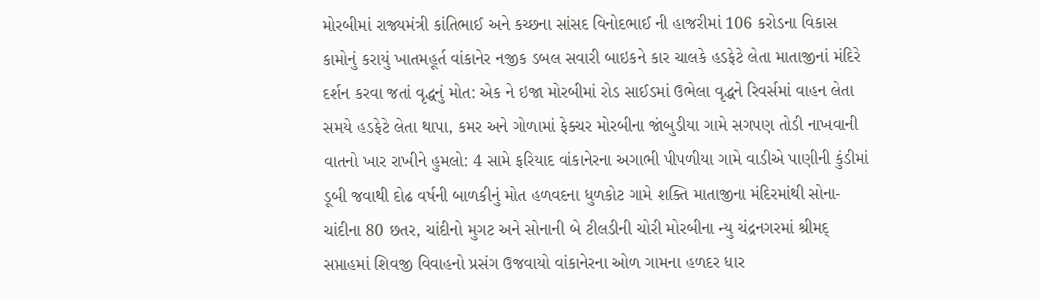મોરબીમાં રાજ્યમંત્રી કાંતિભાઈ અને કચ્છના સાંસદ વિનોદભાઈ ની હાજરીમાં 106 કરોડના વિકાસ કામોનું કરાયું ખાતમહૂર્ત વાંકાનેર નજીક ડબલ સવારી બાઇકને કાર ચાલકે હડફેટે લેતા માતાજીનાં મંદિરે દર્શન કરવા જતાં વૃદ્ધનું મોત: એક ને ઇજા મોરબીમાં રોડ સાઈડમાં ઉભેલા વૃદ્ધને રિવર્સમાં વાહન લેતા સમયે હડફેટે લેતા થાપા, કમર અને ગોળામાં ફેક્ચર મોરબીના જાંબુડીયા ગામે સગપણ તોડી નાખવાની વાતનો ખાર રાખીને હુમલો: 4 સામે ફરિયાદ વાંકાનેરના અગાભી પીપળીયા ગામે વાડીએ પાણીની કુંડીમાં ડૂબી જવાથી દોઢ વર્ષની બાળકીનું મોત હળવદના ધુળકોટ ગામે શક્તિ માતાજીના મંદિરમાંથી સોના-ચાંદીના 80 છતર, ચાંદીનો મુગટ અને સોનાની બે ટીલડીની ચોરી મોરબીના ન્યુ ચંદ્રનગરમાં શ્રીમદ્ સપ્તાહમાં શિવજી વિવાહનો પ્રસંગ ઉજવાયો વાંકાનેરના ઓળ ગામના હળદર ધાર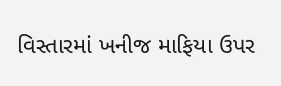વિસ્તારમાં ખનીજ માફિયા ઉપર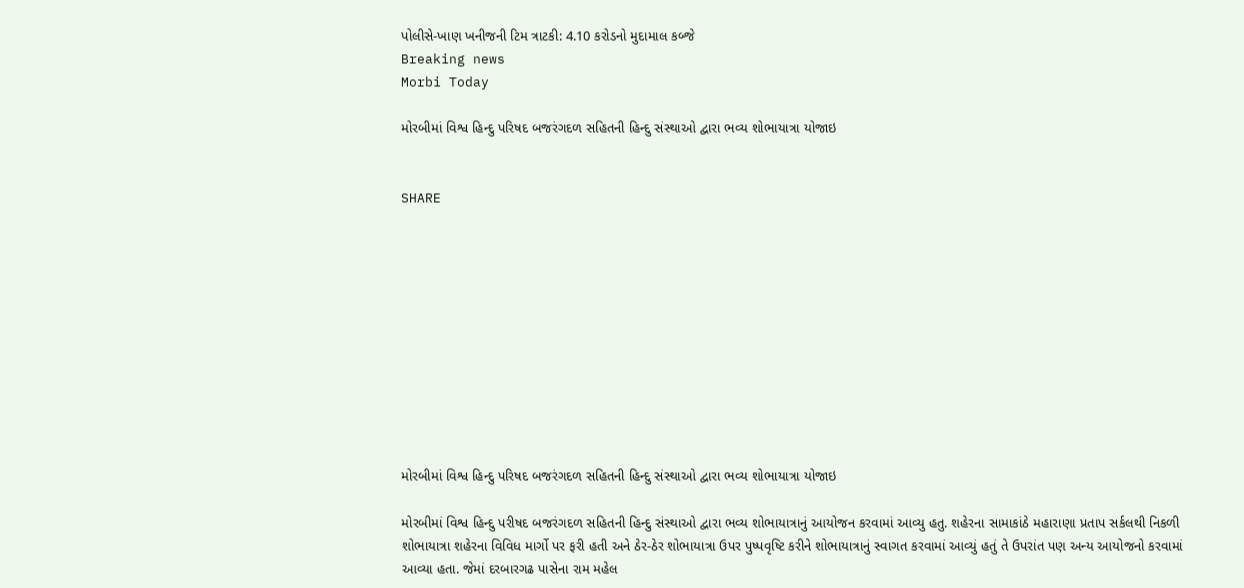પોલીસે-ખાણ ખનીજની ટિમ ત્રાટકી: 4.10 કરોડનો મુદામાલ કબ્જે
Breaking news
Morbi Today

મોરબીમાં વિશ્વ હિન્દુ પરિષદ બજરંગદળ સહિતની હિન્દુ સંસ્થાઓ દ્વારા ભવ્ય શોભાયાત્રા યોજાઇ


SHARE











મોરબીમાં વિશ્વ હિન્દુ પરિષદ બજરંગદળ સહિતની હિન્દુ સંસ્થાઓ દ્વારા ભવ્ય શોભાયાત્રા યોજાઇ

મોરબીમાં વિશ્વ હિન્દુ પરીષદ બજરંગદળ સહિતની હિન્દુ સંસ્થાઓ દ્વારા ભવ્ય શોભાયાત્રાનું આયોજન કરવામાં આવ્યુ હતુ. શહેરના સામાકાંઠે મહારાણા પ્રતાપ સર્કલથી નિકળી શોભાયાત્રા શહેરના વિવિધ માર્ગો પર ફરી હતી અને ઠેર-ઠેર શોભાયાત્રા ઉપર પુષ્પવૃષ્ટિ કરીને શોભાયાત્રાનું સ્વાગત કરવામાં આવ્યું હતું તે ઉપરાંત પણ અન્ય આયોજનો કરવામાં આવ્યા હતા. જેમાં દરબારગઢ પાસેના રામ મહેલ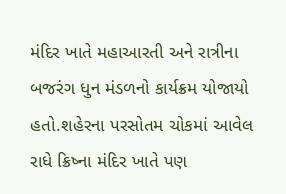મંદિર ખાતે મહાઆરતી અને રાત્રીના બજરંગ ધુન મંડળનો કાર્યક્રમ યોજાયો હતો.શહેરના પરસોતમ ચોકમાં આવેલ રાધે ક્રિષ્ના મંદિર ખાતે પણ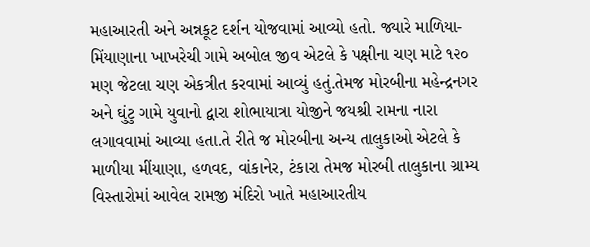મહાઆરતી અને અન્નકૂટ દર્શન યોજવામાં આવ્યો હતો. જ્યારે માળિયા-મિંયાણાના ખાખરેચી ગામે અબોલ જીવ એટલે કે પક્ષીના ચણ માટે ૧૨૦ મણ જેટલા ચણ એકત્રીત કરવામાં આવ્યું હતું.તેમજ મોરબીના મહેન્દ્રનગર અને ઘુંટુ ગામે યુવાનો દ્વારા શોભાયાત્રા યોજીને જયશ્રી રામના નારા લગાવવામાં આવ્યા હતા.તે રીતે જ મોરબીના અન્ય તાલુકાઓ એટલે કે માળીયા મીંયાણા, હળવદ, વાંકાનેર, ટંકારા તેમજ મોરબી તાલુકાના ગ્રામ્ય વિસ્તારોમાં આવેલ રામજી મંદિરો ખાતે મહાઆરતીય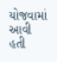યોજવામાં આવી હતી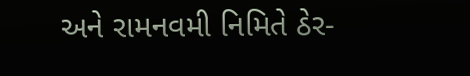અને રામનવમી નિમિતે ઠેર-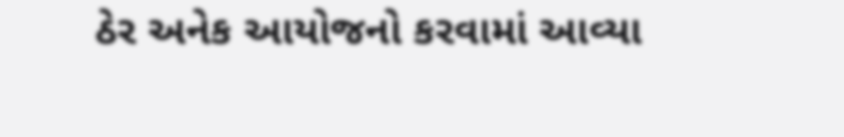ઠેર અનેક આયોજનો કરવામાં આવ્યા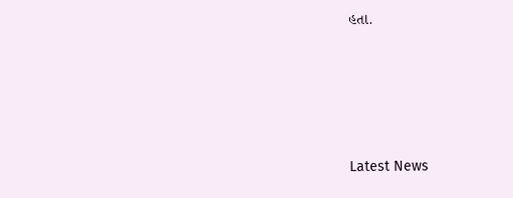હતા.






Latest News